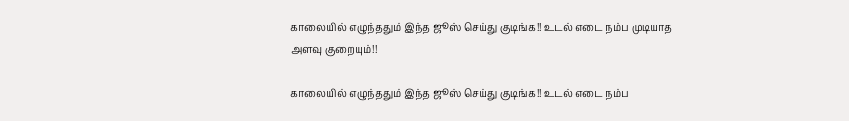காலையில் எழுந்ததும் இந்த ஜூஸ் செய்து குடிங்க!! உடல் எடை நம்ப முடியாத அளவு குறையும்!!

காலையில் எழுந்ததும் இந்த ஜூஸ் செய்து குடிங்க!! உடல் எடை நம்ப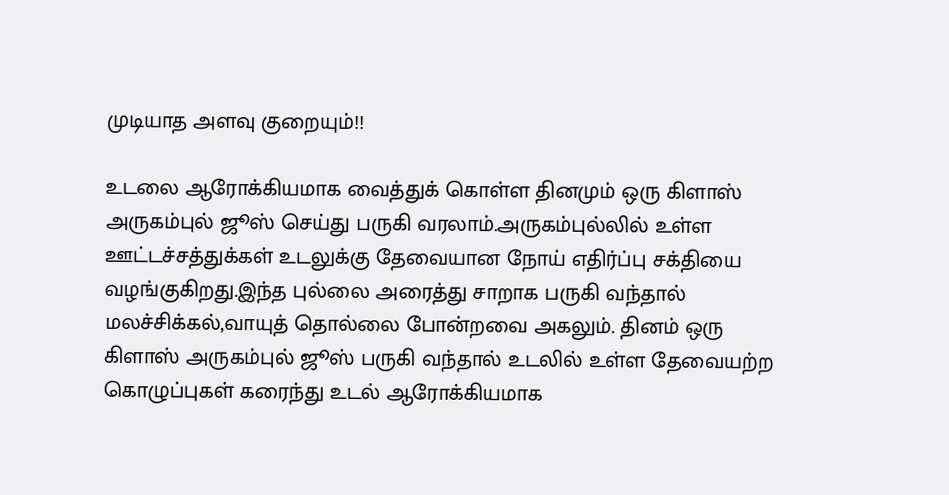முடியாத அளவு குறையும்!!

உடலை ஆரோக்கியமாக வைத்துக் கொள்ள தினமும் ஒரு கிளாஸ் அருகம்புல் ஜூஸ் செய்து பருகி வரலாம்.அருகம்புல்லில் உள்ள ஊட்டச்சத்துக்கள் உடலுக்கு தேவையான நோய் எதிர்ப்பு சக்தியை வழங்குகிறது.இந்த புல்லை அரைத்து சாறாக பருகி வந்தால் மலச்சிக்கல்,வாயுத் தொல்லை போன்றவை அகலும். தினம் ஒரு கிளாஸ் அருகம்புல் ஜூஸ் பருகி வந்தால் உடலில் உள்ள தேவையற்ற கொழுப்புகள் கரைந்து உடல் ஆரோக்கியமாக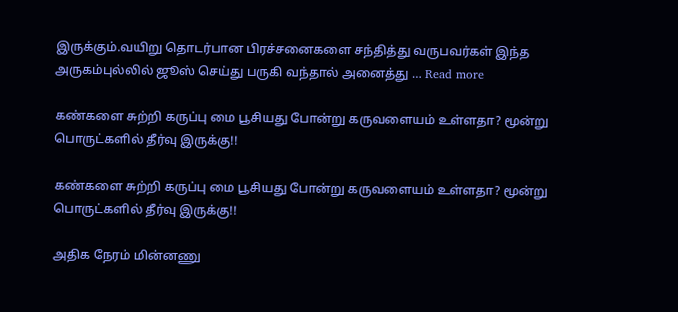இருக்கும்.வயிறு தொடர்பான பிரச்சனைகளை சந்தித்து வருபவர்கள் இந்த அருகம்புல்லில் ஜூஸ் செய்து பருகி வந்தால் அனைத்து … Read more

கண்களை சுற்றி கருப்பு மை பூசியது போன்று கருவளையம் உள்ளதா? மூன்று பொருட்களில் தீர்வு இருக்கு!!

கண்களை சுற்றி கருப்பு மை பூசியது போன்று கருவளையம் உள்ளதா? மூன்று பொருட்களில் தீர்வு இருக்கு!!

அதிக நேரம் மின்னணு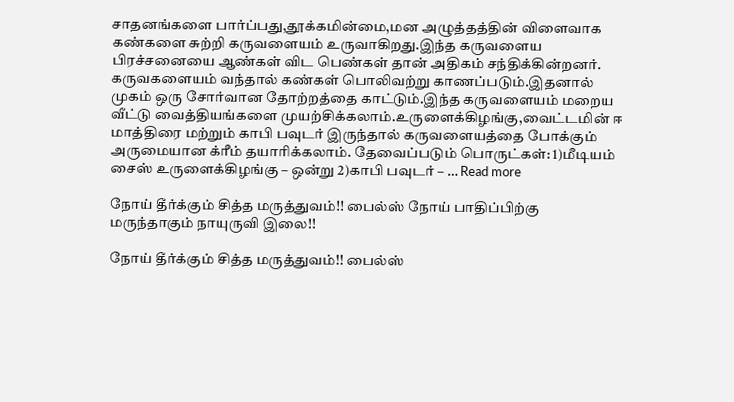சாதனங்களை பார்ப்பது,தூக்கமின்மை,மன அழுத்தத்தின் விளைவாக கண்களை சுற்றி கருவளையம் உருவாகிறது.இந்த கருவளைய பிரச்சனையை ஆண்கள் விட பெண்கள் தான் அதிகம் சந்திக்கின்றனர். கருவகளையம் வந்தால் கண்கள் பொலிவற்று காணப்படும்.இதனால் முகம் ஒரு சோர்வான தோற்றத்தை காட்டும்.இந்த கருவளையம் மறைய வீட்டு வைத்தியங்களை முயற்சிக்கலாம்.உருளைக்கிழங்கு,வைட்டமின் ஈ மாத்திரை மற்றும் காபி பவுடர் இருந்தால் கருவளையத்தை போக்கும் அருமையான க்ரீம் தயாரிக்கலாம். தேவைப்படும் பொருட்கள்: 1)மீடியம் சைஸ் உருளைக்கிழங்கு – ஒன்று 2)காபி பவுடர் – … Read more

நோய் தீர்க்கும் சித்த மருத்துவம்!! பைல்ஸ் நோய் பாதிப்பிற்கு மருந்தாகும் நாயுருவி இலை!!

நோய் தீர்க்கும் சித்த மருத்துவம்!! பைல்ஸ்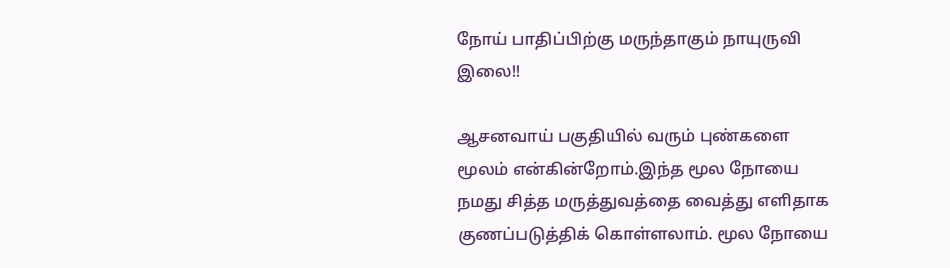நோய் பாதிப்பிற்கு மருந்தாகும் நாயுருவி இலை!!

ஆசனவாய் பகுதியில் வரும் புண்களை மூலம் என்கின்றோம்.இந்த மூல நோயை நமது சித்த மருத்துவத்தை வைத்து எளிதாக குணப்படுத்திக் கொள்ளலாம். மூல நோயை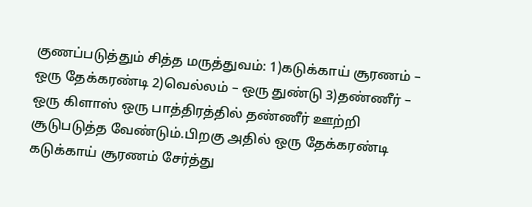குணப்படுத்தும் சித்த மருத்துவம்: 1)கடுக்காய் சூரணம் – ஒரு தேக்கரண்டி 2)வெல்லம் – ஒரு துண்டு 3)தண்ணீர் – ஒரு கிளாஸ் ஒரு பாத்திரத்தில் தண்ணீர் ஊற்றி சூடுபடுத்த வேண்டும்.பிறகு அதில் ஒரு தேக்கரண்டி கடுக்காய் சூரணம் சேர்த்து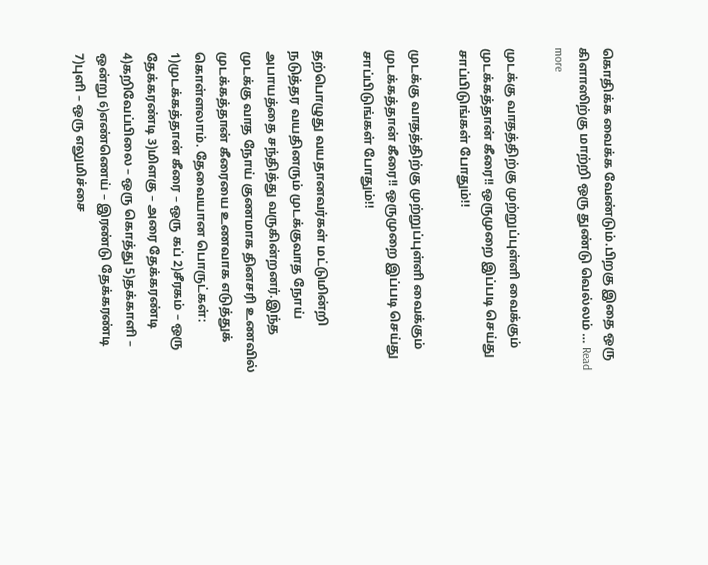கொதிக்க வைக்க வேண்டும்.பிறகு இதை ஒரு கிளாஸிற்கு மாற்றி ஒரு துண்டு வெல்லம் … Read more

முடக்கு வாதத்திற்கு முற்றுப்புள்ளி வைக்கும் முடக்கத்தான் கீரை!! ஒருமுறை இப்படி செய்து சாப்பிடுங்கள் போதும்!!

முடக்கு வாதத்திற்கு முற்றுப்புள்ளி வைக்கும் முடக்கத்தான் கீரை!! ஒருமுறை இப்படி செய்து சாப்பிடுங்கள் போதும்!!

தற்பொழுது வயதானவர்கள் மட்டுமின்றி நடுத்தர வயதினரும் முடக்குவாத நோய் அபாயத்தை சந்தித்து வருகின்றனர்.இந்த முடக்கு வாத நோய் குணமாக தினசரி உணவில் முடக்கத்தான் கீரையை உணவாக எடுத்துக் கொள்ளலாம். தேவையான பொருட்கள்: 1)முடக்கத்தான் கீரை – ஒரு கப் 2)சீரகம் – ஒரு தேக்கரண்டி 3)மிளகு – அரை தேக்கரண்டி 4)கறிவேப்பிலை – ஒரு கொத்து 5)தக்காளி – ஒன்று 6)எண்ணெய் – இரண்டு தேக்கரண்டி 7)புளி – ஒரு எலுமிச்சை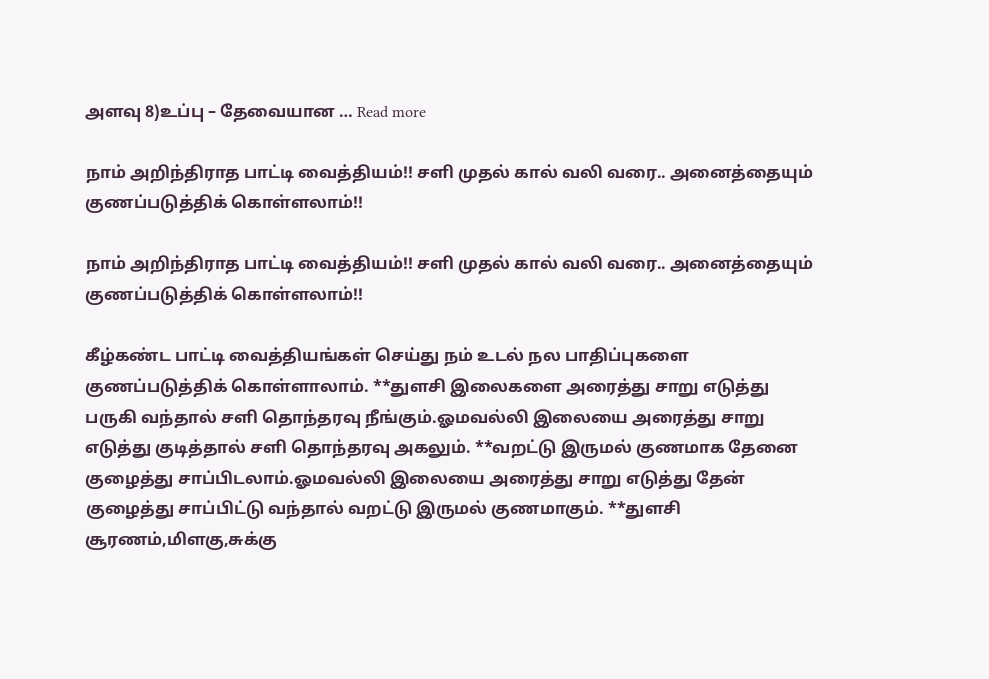அளவு 8)உப்பு – தேவையான … Read more

நாம் அறிந்திராத பாட்டி வைத்தியம்!! சளி முதல் கால் வலி வரை.. அனைத்தையும் குணப்படுத்திக் கொள்ளலாம்!!

நாம் அறிந்திராத பாட்டி வைத்தியம்!! சளி முதல் கால் வலி வரை.. அனைத்தையும் குணப்படுத்திக் கொள்ளலாம்!!

கீழ்கண்ட பாட்டி வைத்தியங்கள் செய்து நம் உடல் நல பாதிப்புகளை குணப்படுத்திக் கொள்ளாலாம். **துளசி இலைகளை அரைத்து சாறு எடுத்து பருகி வந்தால் சளி தொந்தரவு நீங்கும்.ஓமவல்லி இலையை அரைத்து சாறு எடுத்து குடித்தால் சளி தொந்தரவு அகலும். **வறட்டு இருமல் குணமாக தேனை குழைத்து சாப்பிடலாம்.ஓமவல்லி இலையை அரைத்து சாறு எடுத்து தேன் குழைத்து சாப்பிட்டு வந்தால் வறட்டு இருமல் குணமாகும். **துளசி சூரணம்,மிளகு,சுக்கு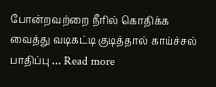போன்றவற்றை நீரில் கொதிக்க வைத்து வடிகட்டி குடித்தால் காய்ச்சல் பாதிப்பு … Read more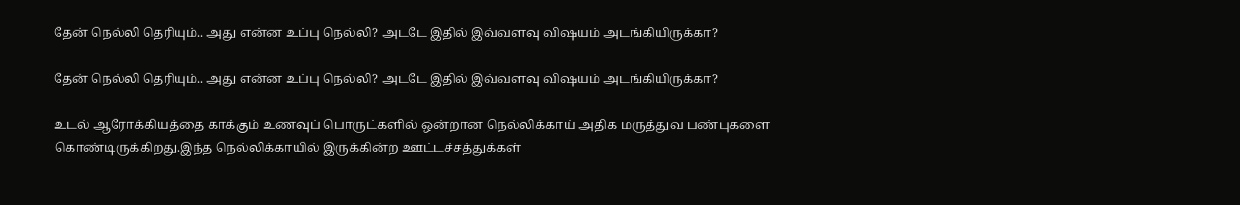தேன் நெல்லி தெரியும்.. அது என்ன உப்பு நெல்லி? அடடே இதில் இவ்வளவு விஷயம் அடங்கியிருக்கா?

தேன் நெல்லி தெரியும்.. அது என்ன உப்பு நெல்லி? அடடே இதில் இவ்வளவு விஷயம் அடங்கியிருக்கா?

உடல் ஆரோக்கியத்தை காக்கும் உணவுப் பொருட்களில் ஒன்றான நெல்லிக்காய் அதிக மருத்துவ பண்புகளை கொண்டிருக்கிறது.இந்த நெல்லிக்காயில் இருக்கின்ற ஊட்டச்சத்துக்கள்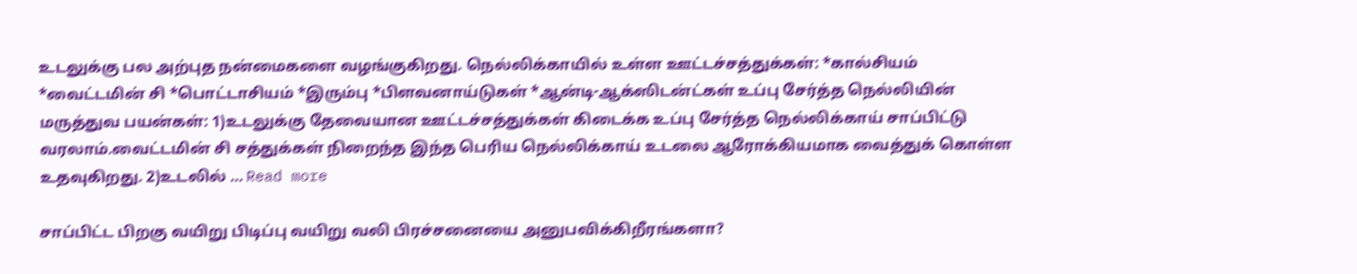உடலுக்கு பல அற்புத நன்மைகளை வழங்குகிறது. நெல்லிக்காயில் உள்ள ஊட்டச்சத்துக்கள்: *கால்சியம் *வைட்டமின் சி *பொட்டாசியம் *இரும்பு *பிளவனாய்டுகள் *ஆன்டி-ஆக்ஸிடன்ட்கள் உப்பு சேர்த்த நெல்லியின் மருத்துவ பயன்கள்: 1)உடலுக்கு தேவையான ஊட்டச்சத்துக்கள் கிடைக்க உப்பு சேர்த்த நெல்லிக்காய் சாப்பிட்டு வரலாம்.வைட்டமின் சி சத்துக்கள் நிறைந்த இந்த பெரிய நெல்லிக்காய் உடலை ஆரோக்கியமாக வைத்துக் கொள்ள உதவுகிறது. 2)உடலில் … Read more

சாப்பிட்ட பிறகு வயிறு பிடிப்பு வயிறு வலி பிரச்சனையை அனுபவிக்கிறீரங்களா?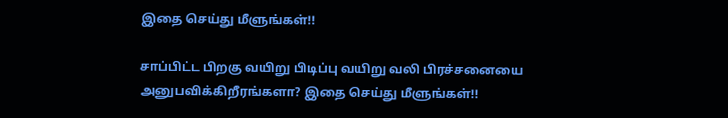இதை செய்து மீளுங்கள்!!

சாப்பிட்ட பிறகு வயிறு பிடிப்பு வயிறு வலி பிரச்சனையை அனுபவிக்கிறீரங்களா? இதை செய்து மீளுங்கள்!!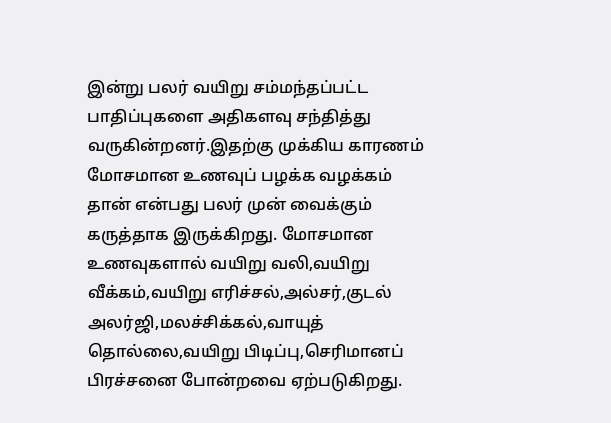இன்று பலர் வயிறு சம்மந்தப்பட்ட பாதிப்புகளை அதிகளவு சந்தித்து வருகின்றனர்.இதற்கு முக்கிய காரணம் மோசமான உணவுப் பழக்க வழக்கம் தான் என்பது பலர் முன் வைக்கும் கருத்தாக இருக்கிறது. மோசமான உணவுகளால் வயிறு வலி,வயிறு வீக்கம்,வயிறு எரிச்சல்,அல்சர்,குடல் அலர்ஜி,மலச்சிக்கல்,வாயுத் தொல்லை,வயிறு பிடிப்பு,செரிமானப் பிரச்சனை போன்றவை ஏற்படுகிறது.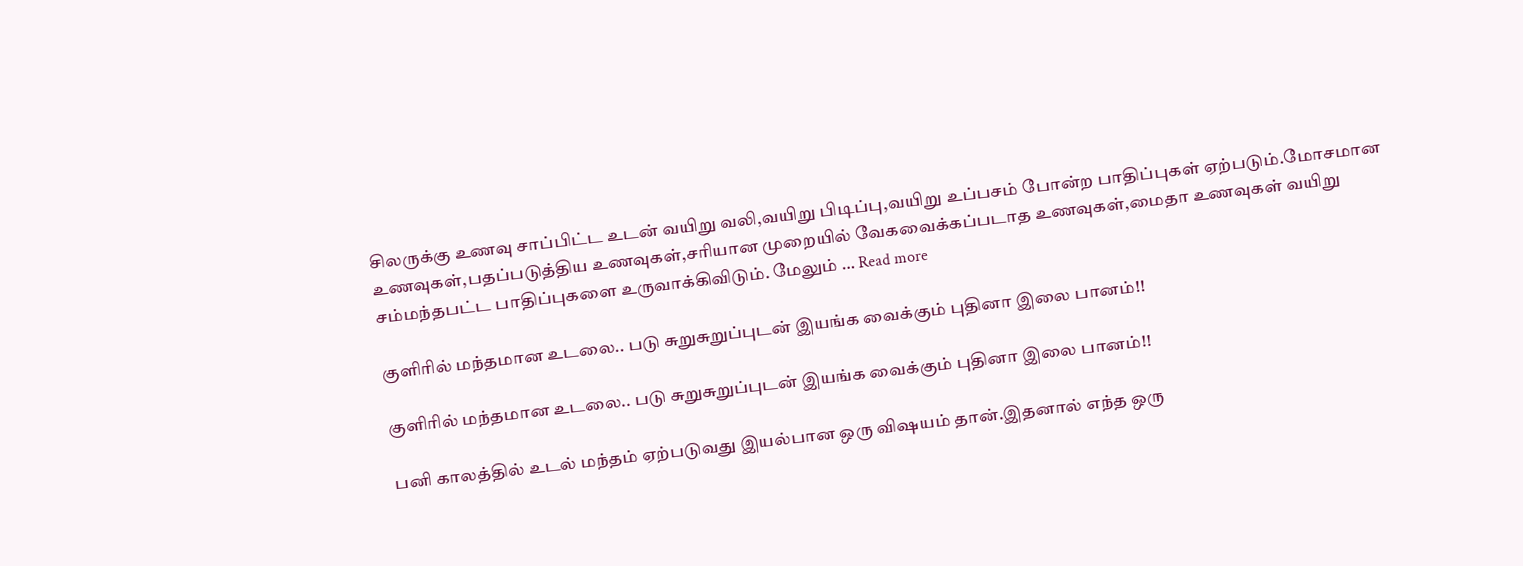சிலருக்கு உணவு சாப்பிட்ட உடன் வயிறு வலி,வயிறு பிடிப்பு,வயிறு உப்பசம் போன்ற பாதிப்புகள் ஏற்படும்.மோசமான உணவுகள்,பதப்படுத்திய உணவுகள்,சரியான முறையில் வேகவைக்கப்படாத உணவுகள்,மைதா உணவுகள் வயிறு சம்மந்தபட்ட பாதிப்புகளை உருவாக்கிவிடும். மேலும் … Read more

குளிரில் மந்தமான உடலை.. படு சுறுசுறுப்புடன் இயங்க வைக்கும் புதினா இலை பானம்!!

குளிரில் மந்தமான உடலை.. படு சுறுசுறுப்புடன் இயங்க வைக்கும் புதினா இலை பானம்!!

பனி காலத்தில் உடல் மந்தம் ஏற்படுவது இயல்பான ஒரு விஷயம் தான்.இதனால் எந்த ஒரு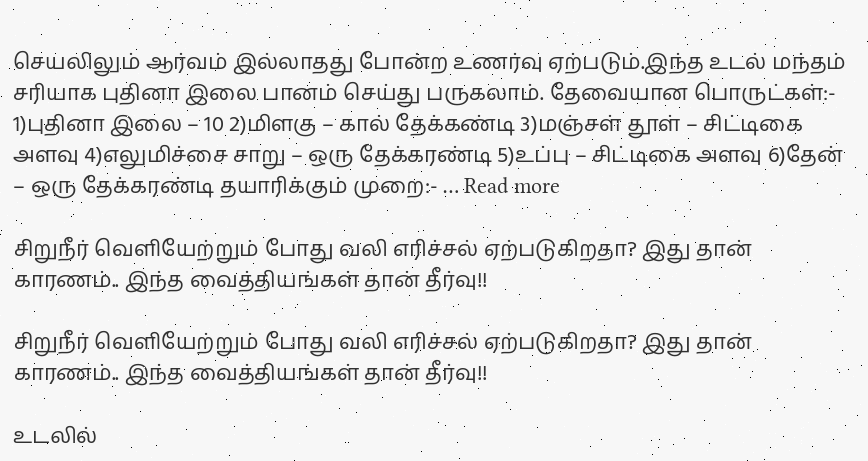செயலிலும் ஆர்வம் இல்லாதது போன்ற உணர்வு ஏற்படும்.இந்த உடல் மந்தம் சரியாக புதினா இலை பானம் செய்து பருகலாம். தேவையான பொருட்கள்:- 1)புதினா இலை – 10 2)மிளகு – கால் தேக்கண்டி 3)மஞ்சள் தூள் – சிட்டிகை அளவு 4)எலுமிச்சை சாறு – ஒரு தேக்கரண்டி 5)உப்பு – சிட்டிகை அளவு 6)தேன் – ஒரு தேக்கரண்டி தயாரிக்கும் முறை:- … Read more

சிறுநீர் வெளியேற்றும் போது வலி எரிச்சல் ஏற்படுகிறதா? இது தான் காரணம்.. இந்த வைத்தியங்கள் தான் தீர்வு!!

சிறுநீர் வெளியேற்றும் போது வலி எரிச்சல் ஏற்படுகிறதா? இது தான் காரணம்.. இந்த வைத்தியங்கள் தான் தீர்வு!!

உடலில்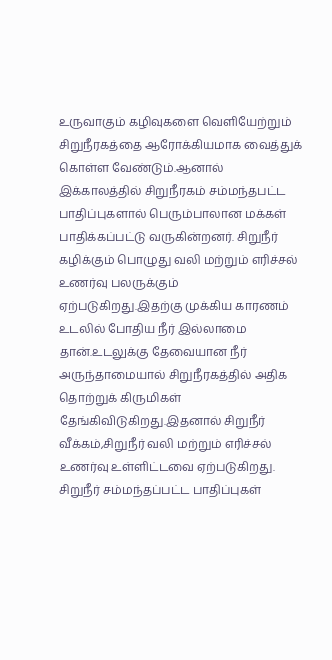உருவாகும் கழிவுகளை வெளியேற்றும் சிறுநீரகத்தை ஆரோக்கியமாக வைத்துக் கொள்ள வேண்டும்.ஆனால் இக்காலத்தில் சிறுநீரகம் சம்மந்தபட்ட பாதிப்புகளால் பெரும்பாலான மக்கள் பாதிக்கப்பட்டு வருகின்றனர். சிறுநீர் கழிக்கும் பொழுது வலி மற்றும் எரிச்சல் உணர்வு பலருக்கும் ஏற்படுகிறது.இதற்கு முக்கிய காரணம் உடலில் போதிய நீர் இல்லாமை தான்.உடலுக்கு தேவையான நீர் அருந்தாமையால் சிறுநீரகத்தில் அதிக தொற்றுக் கிருமிகள் தேங்கிவிடுகிறது.இதனால் சிறுநீர் வீக்கம்,சிறுநீர் வலி மற்றும் எரிச்சல் உணர்வு உள்ளிட்டவை ஏற்படுகிறது. சிறுநீர் சம்மந்தப்பட்ட பாதிப்புகள்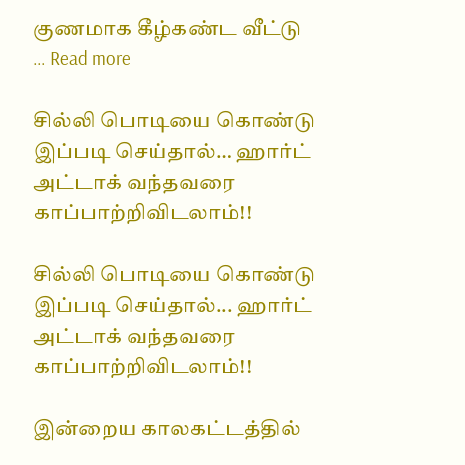குணமாக கீழ்கண்ட வீட்டு … Read more

சில்லி பொடியை கொண்டு இப்படி செய்தால்… ஹார்ட் அட்டாக் வந்தவரை காப்பாற்றிவிடலாம்!!

சில்லி பொடியை கொண்டு இப்படி செய்தால்... ஹார்ட் அட்டாக் வந்தவரை காப்பாற்றிவிடலாம்!!

இன்றைய காலகட்டத்தில்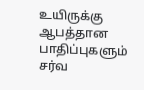உயிருக்கு ஆபத்தான பாதிப்புகளும் சர்வ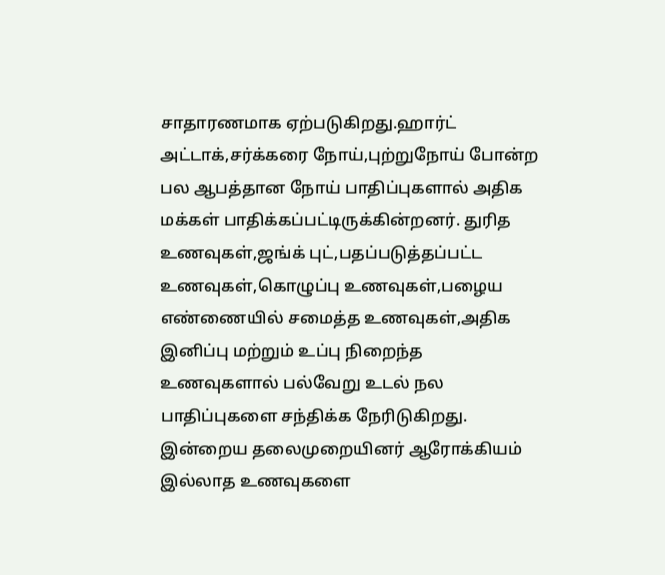சாதாரணமாக ஏற்படுகிறது.ஹார்ட் அட்டாக்,சர்க்கரை நோய்,புற்றுநோய் போன்ற பல ஆபத்தான நோய் பாதிப்புகளால் அதிக மக்கள் பாதிக்கப்பட்டிருக்கின்றனர். துரித உணவுகள்,ஜங்க் புட்,பதப்படுத்தப்பட்ட உணவுகள்,கொழுப்பு உணவுகள்,பழைய எண்ணையில் சமைத்த உணவுகள்,அதிக இனிப்பு மற்றும் உப்பு நிறைந்த உணவுகளால் பல்வேறு உடல் நல பாதிப்புகளை சந்திக்க நேரிடுகிறது. இன்றைய தலைமுறையினர் ஆரோக்கியம் இல்லாத உணவுகளை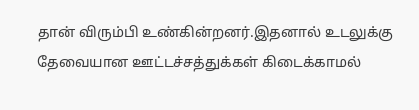தான் விரும்பி உண்கின்றனர்.இதனால் உடலுக்கு தேவையான ஊட்டச்சத்துக்கள் கிடைக்காமல்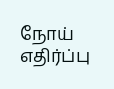நோய் எதிர்ப்பு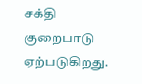சக்தி குறைபாடு ஏற்படுகிறது.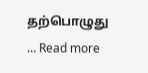தற்பொழுது … Read more